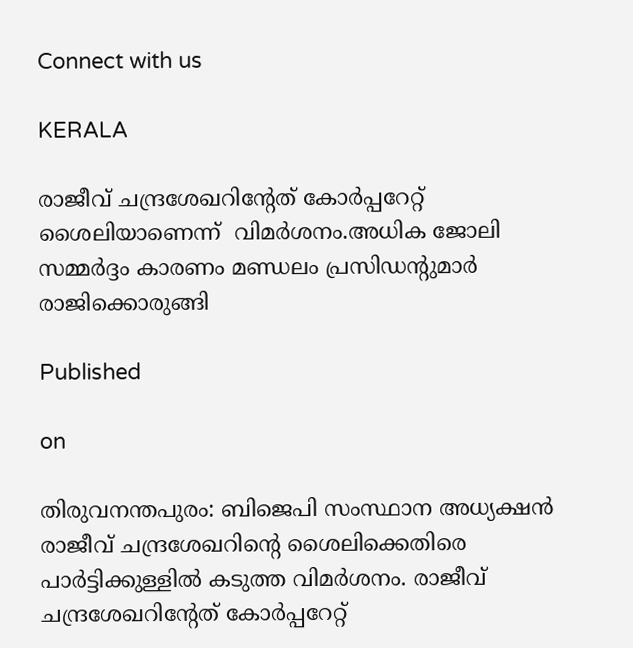Connect with us

KERALA

രാജീവ് ചന്ദ്രശേഖറിന്റേത് കോര്‍പ്പറേറ്റ് ശൈലിയാണെന്ന്  വിമര്‍ശനം.അധിക ജോലി സമ്മര്‍ദ്ദം കാരണം മണ്ഡലം പ്രസിഡന്റുമാര്‍ രാജിക്കൊരുങ്ങി

Published

on

തിരുവനന്തപുരം: ബിജെപി സംസ്ഥാന അധ്യക്ഷന്‍ രാജീവ് ചന്ദ്രശേഖറിന്റെ ശൈലിക്കെതിരെ പാര്‍ട്ടിക്കുള്ളില്‍ കടുത്ത വിമര്‍ശനം. രാജീവ് ചന്ദ്രശേഖറിന്റേത് കോര്‍പ്പറേറ്റ്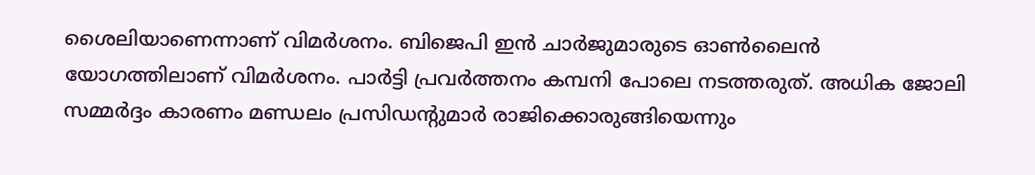ശൈലിയാണെന്നാണ് വിമര്‍ശനം. ബിജെപി ഇന്‍ ചാര്‍ജുമാരുടെ ഓണ്‍ലൈന്‍ യോഗത്തിലാണ് വിമര്‍ശനം. പാര്‍ട്ടി പ്രവര്‍ത്തനം കമ്പനി പോലെ നടത്തരുത്. അധിക ജോലി സമ്മര്‍ദ്ദം കാരണം മണ്ഡലം പ്രസിഡന്റുമാര്‍ രാജിക്കൊരുങ്ങിയെന്നും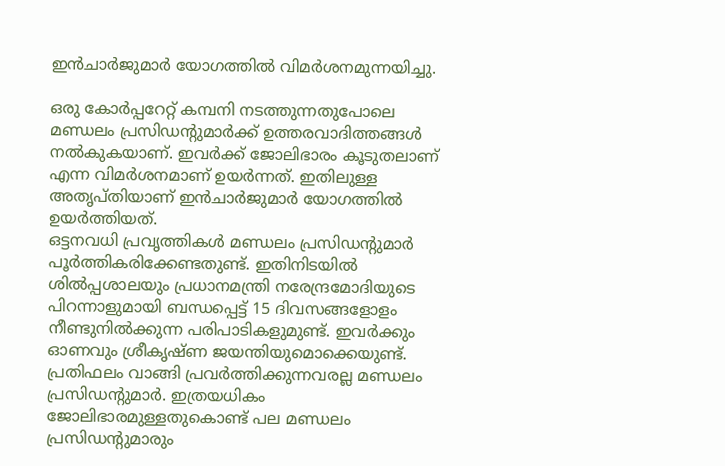ഇന്‍ചാര്‍ജുമാര്‍ യോഗത്തില്‍ വിമര്‍ശനമുന്നയിച്ചു.

ഒരു കോര്‍പ്പറേറ്റ് കമ്പനി നടത്തുന്നതുപോലെ മണ്ഡലം പ്രസിഡന്റുമാര്‍ക്ക് ഉത്തരവാദിത്തങ്ങള്‍ നല്‍കുകയാണ്. ഇവര്‍ക്ക് ജോലിഭാരം കൂടുതലാണ് എന്ന വിമര്‍ശനമാണ് ഉയര്‍ന്നത്. ഇതിലുള്ള അതൃപ്തിയാണ് ഇന്‍ചാര്‍ജുമാര്‍ യോഗത്തില്‍ ഉയര്‍ത്തിയത്.
ഒട്ടനവധി പ്രവൃത്തികള്‍ മണ്ഡലം പ്രസിഡന്റുമാര്‍ പൂര്‍ത്തികരിക്കേണ്ടതുണ്ട്. ഇതിനിടയില്‍ ശില്‍പ്പശാലയും പ്രധാനമന്ത്രി നരേന്ദ്രമോദിയുടെ പിറന്നാളുമായി ബന്ധപ്പെട്ട് 15 ദിവസങ്ങളോളം നീണ്ടുനില്‍ക്കുന്ന പരിപാടികളുമുണ്ട്. ഇവര്‍ക്കും ഓണവും ശ്രീകൃഷ്ണ ജയന്തിയുമൊക്കെയുണ്ട്. പ്രതിഫലം വാങ്ങി പ്രവര്‍ത്തിക്കുന്നവരല്ല മണ്ഡലം പ്രസിഡന്റുമാര്‍. ഇത്രയധികം ജോലിഭാരമുള്ളതുകൊണ്ട് പല മണ്ഡലം പ്രസിഡന്റുമാരും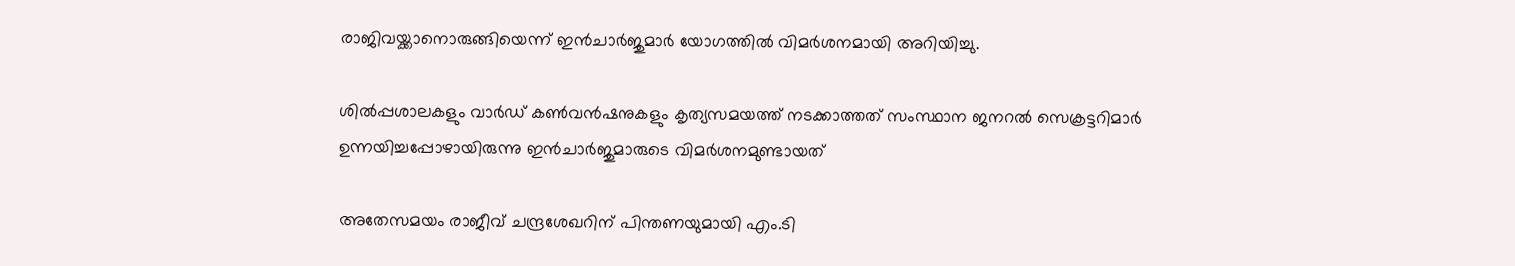രാജിവയ്ക്കാനൊരുങ്ങിയെന്ന് ഇന്‍ചാര്‍ജുമാര്‍ യോഗത്തില്‍ വിമര്‍ശനമായി അറിയിച്ചു.

ശില്‍പ്പശാലകളും വാര്‍ഡ് കണ്‍വന്‍ഷനുകളും കൃത്യസമയത്ത് നടക്കാത്തത് സംസ്ഥാന ജനറല്‍ സെക്രട്ടറിമാര്‍ ഉന്നയിച്ചപ്പോഴായിരുന്നു ഇന്‍ചാര്‍ജുമാരുടെ വിമര്‍ശനമുണ്ടായത്

അതേസമയം രാജീവ് ചന്ദ്രശേഖറിന് പിന്തണയുമായി എം.ടി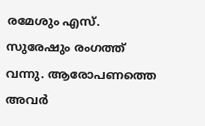രമേശും എസ്. സുരേഷും രംഗത്ത് വന്നു. ആരോപണത്തെ അവർ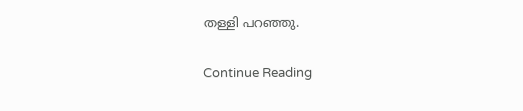തള്ളി പറഞ്ഞു.

Continue Reading